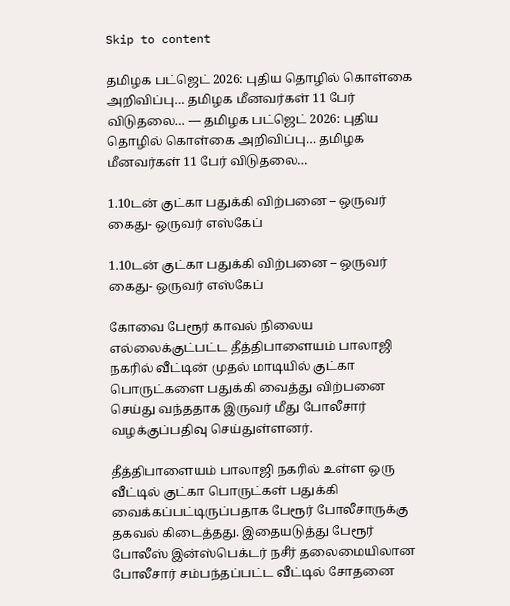Skip to content

தமிழக பட்ஜெட் 2026: புதிய தொழில் கொள்கை அறிவிப்பு… தமிழக மீனவர்கள் 11 பேர் விடுதலை… — தமிழக பட்ஜெட் 2026: புதிய தொழில் கொள்கை அறிவிப்பு… தமிழக மீனவர்கள் 11 பேர் விடுதலை…

1.10டன் குட்கா பதுக்கி விற்பனை – ஒருவர் கைது- ஒருவர் எஸ்கேப்

1.10டன் குட்கா பதுக்கி விற்பனை – ஒருவர் கைது- ஒருவர் எஸ்கேப்

கோவை பேரூர் காவல் நிலைய எல்லைக்குட்பட்ட தீத்திபாளையம் பாலாஜி நகரில் வீட்டின் முதல் மாடியில் குட்கா பொருட்களை பதுக்கி வைத்து விற்பனை செய்து வந்ததாக இருவர் மீது போலீசார் வழக்குப்பதிவு செய்துள்ளனர்.

தீத்திபாளையம் பாலாஜி நகரில் உள்ள ஒரு வீட்டில் குட்கா பொருட்கள் பதுக்கி வைக்கப்பட்டிருப்பதாக பேரூர் போலீசாருக்கு தகவல் கிடைத்தது. இதையடுத்து பேரூர் போலீஸ் இன்ஸ்பெக்டர் நசீர் தலைமையிலான போலீசார் சம்பந்தப்பட்ட வீட்டில் சோதனை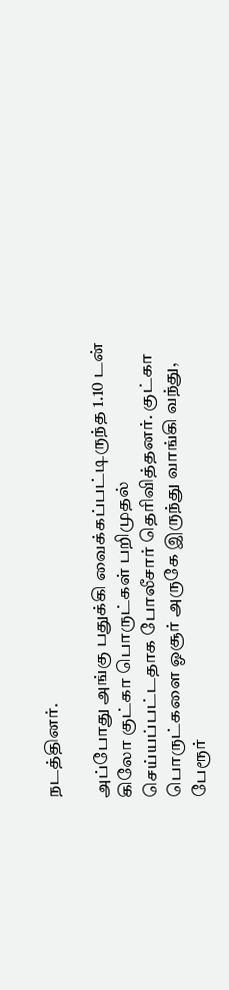நடத்தினர்.

அப்போது அங்கு பதுக்கி வைக்கப்பட்டிருந்த 1.10 டன் கிலோ குட்கா பொருட்கள் பறிமுதல் செய்யப்பட்டதாக போலீசார் தெரிவித்தனர். குட்கா பொருட்களை ஓசூர் அருகே இருந்து வாங்கி வந்து, பேரூர்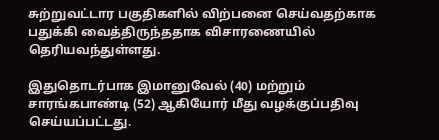சுற்றுவட்டார பகுதிகளில் விற்பனை செய்வதற்காக பதுக்கி வைத்திருந்ததாக விசாரணையில் தெரியவந்துள்ளது.

இதுதொடர்பாக இமானுவேல் (40) மற்றும் சாரங்கபாண்டி (52) ஆகியோர் மீது வழக்குப்பதிவு செய்யப்பட்டது.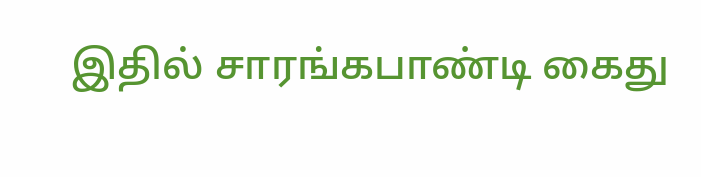இதில் சாரங்கபாண்டி கைது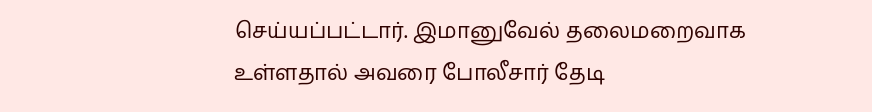செய்யப்பட்டார். இமானுவேல் தலைமறைவாக உள்ளதால் அவரை போலீசார் தேடி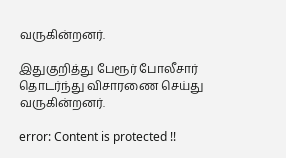வருகின்றனர்.

இதுகுறித்து பேரூர் போலீசார் தொடர்ந்து விசாரணை செய்து வருகின்றனர்.

error: Content is protected !!